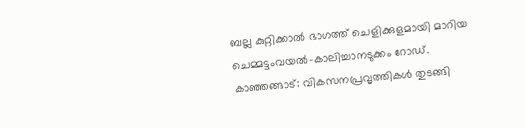ബല്ല കുറ്റിക്കാൽ ഭാഗത്ത് ചെളിക്കുളമായി മാറിയ ചെമ്മട്ടംവയൽ-കാലിച്ചാനടുക്കം റോഡ്.
കാഞ്ഞങ്ങാട്: വികസനപ്രവൃത്തികൾ തുടങ്ങി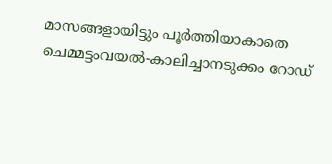മാസങ്ങളായിട്ടും പൂർത്തിയാകാതെ ചെമ്മട്ടംവയൽ-കാലിച്ചാനടുക്കം റോഡ്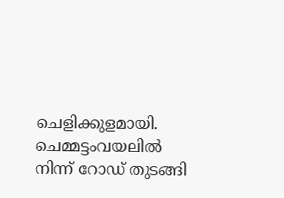ചെളിക്കുളമായി. ചെമ്മട്ടംവയലിൽ നിന്ന് റോഡ് തുടങ്ങി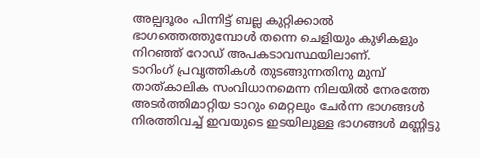അല്പദൂരം പിന്നിട്ട് ബല്ല കുറ്റിക്കാൽ ഭാഗത്തെത്തുമ്പോൾ തന്നെ ചെളിയും കുഴികളും നിറഞ്ഞ് റോഡ് അപകടാവസ്ഥയിലാണ്.
ടാറിംഗ് പ്രവൃത്തികൾ തുടങ്ങുന്നതിനു മുമ്പ് താത്കാലിക സംവിധാനമെന്ന നിലയിൽ നേരത്തേ അടർത്തിമാറ്റിയ ടാറും മെറ്റലും ചേർന്ന ഭാഗങ്ങൾ നിരത്തിവച്ച് ഇവയുടെ ഇടയിലുള്ള ഭാഗങ്ങൾ മണ്ണിട്ടു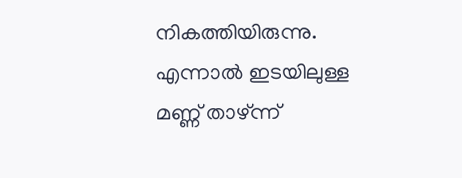നികത്തിയിരുന്നു. എന്നാൽ ഇടയിലുള്ള മണ്ണ് താഴ്ന്ന്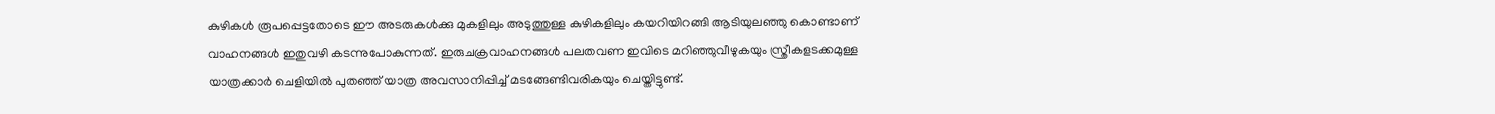കുഴികൾ രൂപപ്പെട്ടതോടെ ഈ അടരുകൾക്കു മുകളിലും അടുത്തുള്ള കുഴികളിലും കയറിയിറങ്ങി ആടിയുലഞ്ഞു കൊണ്ടാണ് വാഹനങ്ങൾ ഇതുവഴി കടന്നുപോകുന്നത്. ഇരുചക്രവാഹനങ്ങൾ പലതവണ ഇവിടെ മറിഞ്ഞുവീഴുകയും സ്ത്രീകളടക്കമുള്ള യാത്രക്കാർ ചെളിയിൽ പുതഞ്ഞ് യാത്ര അവസാനിപ്പിച്ച് മടങ്ങേണ്ടിവരികയും ചെയ്തിട്ടുണ്ട്.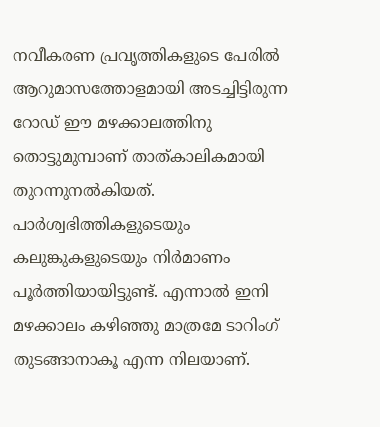നവീകരണ പ്രവൃത്തികളുടെ പേരിൽ ആറുമാസത്തോളമായി അടച്ചിട്ടിരുന്ന റോഡ് ഈ മഴക്കാലത്തിനു തൊട്ടുമുമ്പാണ് താത്കാലികമായി തുറന്നുനൽകിയത്. പാർശ്വഭിത്തികളുടെയും കലുങ്കുകളുടെയും നിർമാണം പൂർത്തിയായിട്ടുണ്ട്. എന്നാൽ ഇനി മഴക്കാലം കഴിഞ്ഞു മാത്രമേ ടാറിംഗ് തുടങ്ങാനാകൂ എന്ന നിലയാണ്.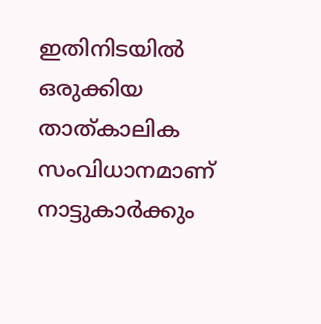ഇതിനിടയിൽ ഒരുക്കിയ താത്കാലിക സംവിധാനമാണ് നാട്ടുകാർക്കും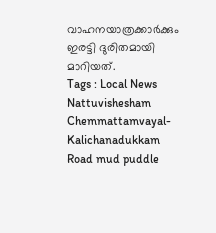വാഹനയാത്രക്കാർക്കും ഇരട്ടി ദുരിതമായി മാറിയത്.
Tags : Local News Nattuvishesham Chemmattamvayal-Kalichanadukkam Road mud puddle